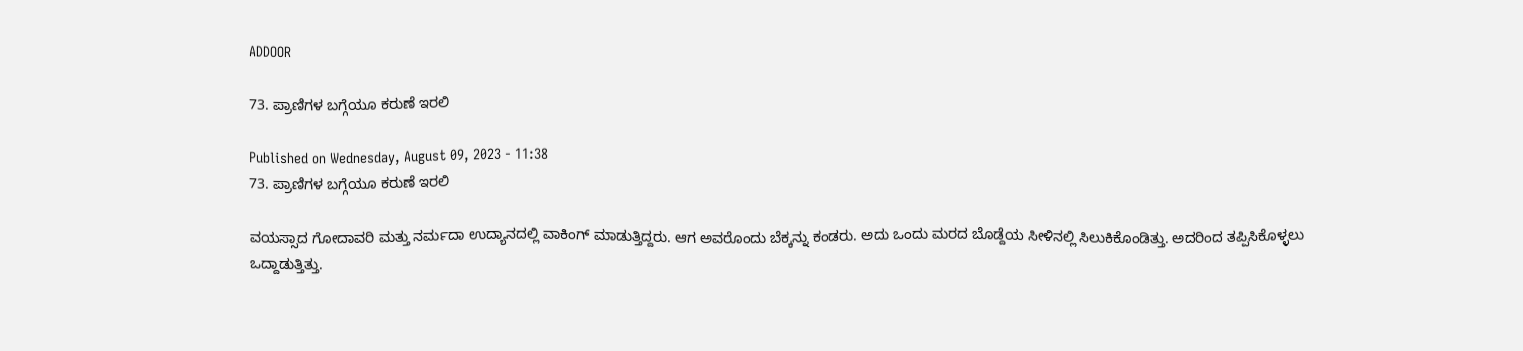ADDOOR

73. ಪ್ರಾಣಿಗಳ ಬಗ್ಗೆಯೂ ಕರುಣೆ ಇರಲಿ

Published on Wednesday, August 09, 2023 - 11:38
73. ಪ್ರಾಣಿಗಳ ಬಗ್ಗೆಯೂ ಕರುಣೆ ಇರಲಿ

ವಯಸ್ಸಾದ ಗೋದಾವರಿ ಮತ್ತು ನರ್ಮದಾ ಉದ್ಯಾನದಲ್ಲಿ ವಾಕಿಂಗ್ ಮಾಡುತ್ತಿದ್ದರು. ಆಗ ಅವರೊಂದು ಬೆಕ್ಕನ್ನು ಕಂಡರು. ಅದು ಒಂದು ಮರದ ಬೊಡ್ದೆಯ ಸೀಳಿನಲ್ಲಿ ಸಿಲುಕಿಕೊಂಡಿತ್ತು. ಅದರಿಂದ ತಪ್ಪಿಸಿಕೊಳ್ಳಲು ಒದ್ದಾಡುತ್ತಿತ್ತು.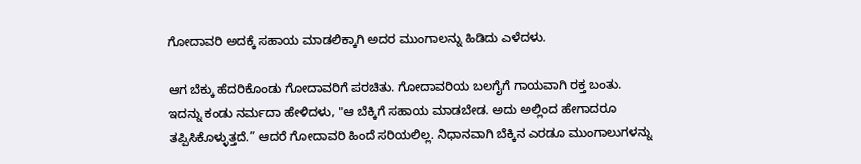ಗೋದಾವರಿ ಅದಕ್ಕೆ ಸಹಾಯ ಮಾಡಲಿಕ್ಕಾಗಿ ಅದರ ಮುಂಗಾಲನ್ನು ಹಿಡಿದು ಎಳೆದಳು.

ಆಗ ಬೆಕ್ಕು ಹೆದರಿಕೊಂಡು ಗೋದಾವರಿಗೆ ಪರಚಿತು. ಗೋದಾವರಿಯ ಬಲಗೈಗೆ ಗಾಯವಾಗಿ ರಕ್ತ ಬಂತು. ಇದನ್ನು ಕಂಡು ನರ್ಮದಾ ಹೇಳಿದಳು, "ಆ ಬೆಕ್ಕಿಗೆ ಸಹಾಯ ಮಾಡಬೇಡ. ಅದು ಅಲ್ಲಿಂದ ಹೇಗಾದರೂ ತಪ್ಪಿಸಿಕೊಳ್ಳುತ್ತದೆ.” ಆದರೆ ಗೋದಾವರಿ ಹಿಂದೆ ಸರಿಯಲಿಲ್ಲ. ನಿಧಾನವಾಗಿ ಬೆಕ್ಕಿನ ಎರಡೂ ಮುಂಗಾಲುಗಳನ್ನು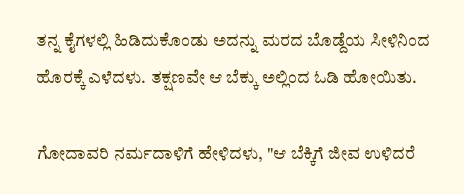ತನ್ನ ಕೈಗಳಲ್ಲಿ ಹಿಡಿದುಕೊಂಡು ಅದನ್ನು ಮರದ ಬೊಡ್ದೆಯ ಸೀಳಿನಿಂದ ಹೊರಕ್ಕೆ ಎಳೆದಳು. ತಕ್ಷಣವೇ ಆ ಬೆಕ್ಕು ಅಲ್ಲಿಂದ ಓಡಿ ಹೋಯಿತು.

ಗೋದಾವರಿ ನರ್ಮದಾಳಿಗೆ ಹೇಳಿದಳು, "ಆ ಬೆಕ್ಕಿಗೆ ಜೀವ ಉಳಿದರೆ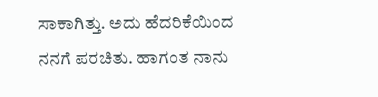ಸಾಕಾಗಿತ್ತು. ಅದು ಹೆದರಿಕೆಯಿಂದ ನನಗೆ ಪರಚಿತು. ಹಾಗಂತ ನಾನು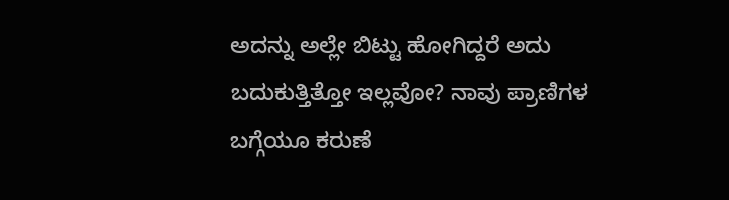ಅದನ್ನು ಅಲ್ಲೇ ಬಿಟ್ಟು ಹೋಗಿದ್ದರೆ ಅದು ಬದುಕುತ್ತಿತ್ತೋ ಇಲ್ಲವೋ? ನಾವು ಪ್ರಾಣಿಗಳ ಬಗ್ಗೆಯೂ ಕರುಣೆ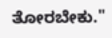ತೋರಬೇಕು."